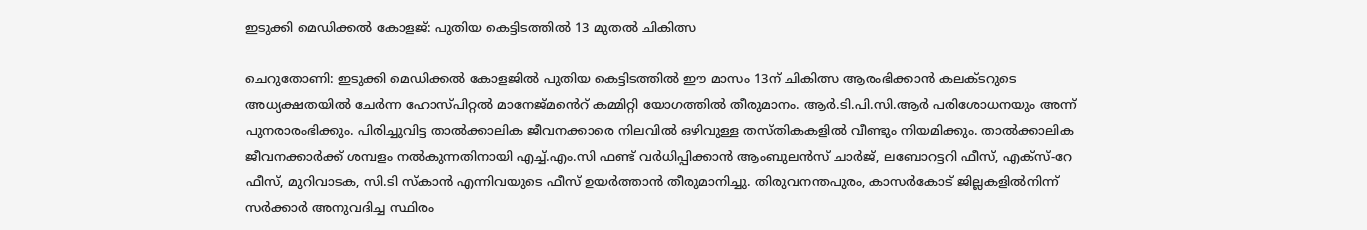ഇടുക്കി മെഡിക്കൽ കോളജ്: പുതിയ കെട്ടിടത്തിൽ 13 മുതൽ ചികിത്സ

ചെറുതോണി: ഇടുക്കി മെഡിക്കല്‍ കോളജില്‍ പുതിയ കെട്ടിടത്തില്‍ ഈ മാസം 13ന് ചികിത്സ ആരംഭിക്കാന്‍ കലക്ടറുടെ അധ്യക്ഷതയില്‍ ചേർന്ന ഹോസ്പിറ്റല്‍ മാനേജ്മൻെറ് കമ്മിറ്റി യോഗത്തില്‍ തീരുമാനം. ആര്‍.ടി.പി.സി.ആര്‍ പരിശോധനയും അന്ന് പുനരാരംഭിക്കും. പിരിച്ചുവിട്ട താല്‍ക്കാലിക ജീവനക്കാരെ നിലവില്‍ ഒഴിവുള്ള തസ്തികകളിൽ വീണ്ടും നിയമിക്കും. താല്‍ക്കാലിക ജീവനക്കാര്‍ക്ക് ശമ്പളം നല്‍കുന്നതിനായി എച്ച്.എം.സി ഫണ്ട് വര്‍ധിപ്പിക്കാൻ ആംബുലന്‍സ് ചാര്‍ജ്, ലബോറട്ടറി ഫീസ്, എക്സ്-റേ ഫീസ്, മുറിവാടക, സി.ടി സ്കാന്‍ എന്നിവയുടെ ഫീസ് ഉയർത്താൻ തീരുമാനിച്ചു. തിരുവനന്തപുരം, കാസര്‍കോട് ജില്ലകളില്‍നിന്ന് സര്‍ക്കാര്‍ അനുവദിച്ച സ്ഥിരം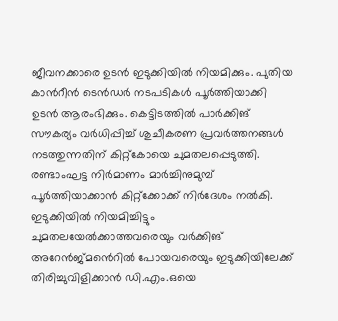ജീവനക്കാരെ ഉടൻ ഇടുക്കിയില്‍ നിയമിക്കും. പുതിയ കാൻറീന്‍ ടെന്‍ഡര്‍ നടപടികള്‍ പൂര്‍ത്തിയാക്കി ഉടന്‍ ആരംഭിക്കും. കെട്ടിടത്തിൽ പാര്‍ക്കിങ് സൗകര്യം വര്‍ധിപ്പിച്ച് ശുചീകരണ പ്രവര്‍ത്തനങ്ങള്‍ നടത്തുന്നതിന് കിറ്റ്കോയെ ചുമതലപ്പെടുത്തി. രണ്ടാംഘട്ട നിര്‍മാണം മാര്‍ച്ചിനുമുമ്പ് പൂര്‍ത്തിയാക്കാന്‍ കിറ്റ്ക്കോക്ക് നിര്‍ദേശം നല്‍കി. ഇടുക്കിയില്‍ നിയമിച്ചിട്ടും ചുമതലയേൽക്കാത്തവരെയും വര്‍ക്കിങ് അറേൻജ്മൻെറിൽ പോയവരെയും ഇടുക്കിയിലേക്ക് തിരിച്ചുവിളിക്കാൻ ഡി.എം.ഒയെ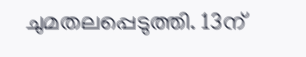ചുമതലപ്പെടുത്തി. 13ന്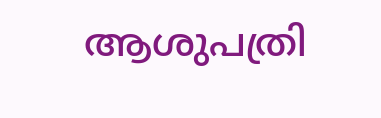ആശുപത്രി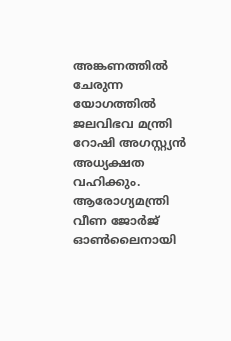അങ്കണത്തില്‍ ചേരുന്ന യോഗത്തില്‍ ജലവിഭവ മന്ത്രി റോഷി അഗസ്റ്റ്യന്‍ അധ്യക്ഷത വഹിക്കും. ആരോഗ്യമന്ത്രി വീണ ജോര്‍ജ് ഓണ്‍ലൈനായി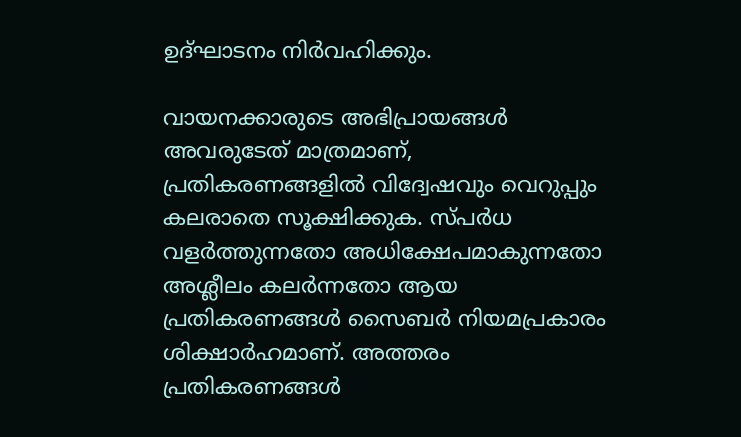ഉദ്ഘാടനം നിര്‍വഹിക്കും.

വായനക്കാരുടെ അഭിപ്രായങ്ങള്‍ അവരുടേത് മാത്രമാണ്, പ്രതികരണങ്ങളിൽ വിദ്വേഷവും വെറുപ്പും കലരാതെ സൂക്ഷിക്കുക. സ്പർധ വളർത്തുന്നതോ അധിക്ഷേപമാകുന്നതോ അശ്ലീലം കലർന്നതോ ആയ പ്രതികരണങ്ങൾ സൈബർ നിയമപ്രകാരം ശിക്ഷാർഹമാണ്. അത്തരം പ്രതികരണങ്ങൾ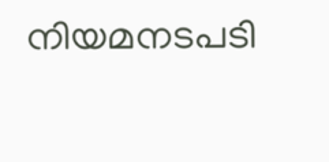നിയമനടപടി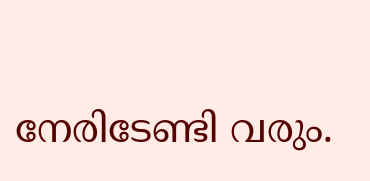നേരിടേണ്ടി വരും.